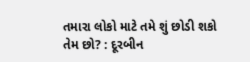તમારા લોકો માટે તમે શું છોડી શકો તેમ છો? : દૂરબીન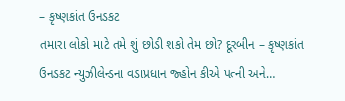– કૃષ્ણકાંત ઉનડકટ
તમારા લોકો માટે તમે શું છોડી શકો તેમ છો? દૂરબીન – કૃષ્ણકાંત ઉનડકટ ન્યુઝીલેન્ડના વડાપ્રધાન જ્હોન કીએ પત્ની અને…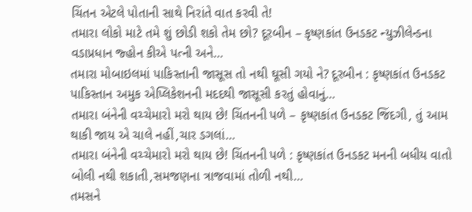ચિંતન એટલે પોતાની સાથે નિરાંતે વાત કરવી તે!
તમારા લોકો માટે તમે શું છોડી શકો તેમ છો? દૂરબીન – કૃષ્ણકાંત ઉનડકટ ન્યુઝીલેન્ડના વડાપ્રધાન જ્હોન કીએ પત્ની અને…
તમારા મોબાઇલમાં પાકિસ્તાની જાસૂસ તો નથી ઘૂસી ગયો ને? દૂરબીન : કૃષ્ણકાંત ઉનડકટ પાકિસ્તાન અમુક એપ્લિકેશનની મદદથી જાસૂસી કરતું હોવાનું…
તમારા બંનેની વચ્ચેમારો મરો થાય છે! ચિંતનની પળે – કૃષ્ણકાંત ઉનડકટ જિંદગી, તું આમ થાકી જાય એ ચાલે નહીં,ચાર ડગલાં…
તમારા બંનેની વચ્ચેમારો મરો થાય છે! ચિંતનની પળે : કૃષ્ણકાંત ઉનડકટ મનની બધીય વાતો બોલી નથી શકાતી,સમજણના ત્રાજવામાં તોળી નથી…
તમસને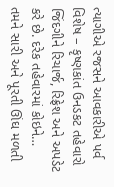ત્યાગીએ રજસને આવકારીએ પર્વ વિશેષ – કૃષ્ણકાંત ઉનડકટ તહેવારો જિંદગીને રિચાર્જ, રિફ્રેશ અને અપડેટ કરે છે. દરેક તહેવારમાં કોઇને…
તમને સારી અને પૂરતી ઊંઘ મળતી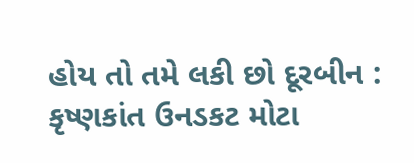હોય તો તમે લકી છો દૂરબીન : કૃષ્ણકાંત ઉનડકટ મોટા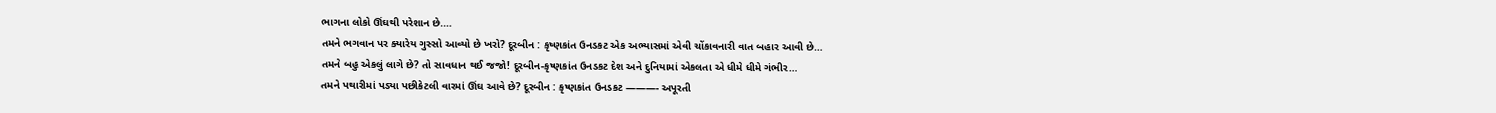ભાગના લોકો ઊંઘથી પરેશાન છે.…
તમને ભગવાન પર ક્યારેય ગુસ્સો આવ્યો છે ખરો? દૂરબીન : કૃષ્ણકાંત ઉનડકટ એક અભ્યાસમાં એવી ચોંકાવનારી વાત બહાર આવી છે…
તમને બહુ એકલું લાગે છે? તો સાવધાન થઈ જજો! દૂરબીન-કૃષ્ણકાંત ઉનડકટ દેશ અને દુનિયામાં એકલતા એ ધીમે ધીમે ગંભીર…
તમને પથારીમાં પડ્યા પછીકેટલી વારમાં ઊંઘ આવે છે? દૂરબીન : કૃષ્ણકાંત ઉનડકટ ———- અપૂરતી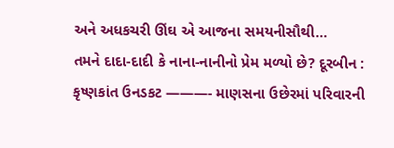અને અધકચરી ઊંઘ એ આજના સમયનીસૌથી…
તમને દાદા-દાદી કે નાના-નાનીનો પ્રેમ મળ્યો છે? દૂરબીન : કૃષ્ણકાંત ઉનડકટ ———- માણસના ઉછેરમાં પરિવારની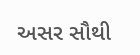અસર સૌથી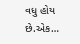વધુ હોય છે.એક…